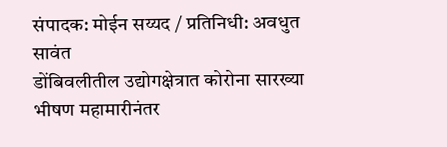संपादक: मोईन सय्यद / प्रतिनिधी: अवधुत सावंत
डोंबिवलीतील उद्योगक्षेत्रात कोरोना सारख्या भीषण महामारीनंतर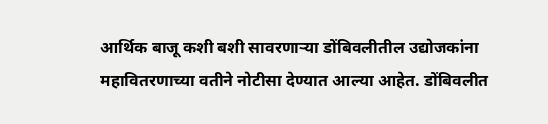आर्थिक बाजू कशी बशी सावरणाऱ्या डोंबिवलीतील उद्योजकांना महावितरणाच्या वतीने नोटीसा देण्यात आल्या आहेत. डोंबिवलीत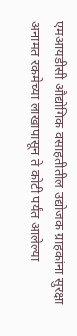एमआयडीसी औद्योगिक वसाहतीतील उद्योजक ग्राहकांना सुरक्षा अनामत रकमेच्या लाखापासून ते कोटी पर्यंत आलेल्या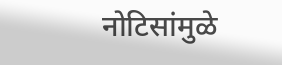नोटिसांमुळे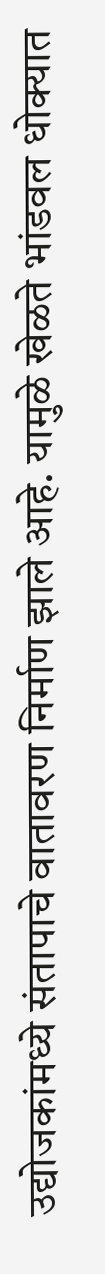उद्योजकांमध्ये संतापाचे वातावरण निर्माण झाले आहे. यामुळे खेळते भांडवल धोक्यात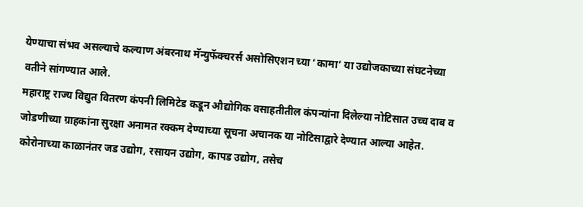येण्याचा संभव असल्याचे कल्याण अंबरनाथ मॅन्युफॅक्चरर्स असोसिएशन च्या ‘कामा’ या उद्योजकाच्या संघटनेच्या वतीने सांगण्यात आले.
महाराष्ट्र राज्य विद्युत वितरण कंपनी लिमिटेड कडून औद्योगिक वसाहतीतील कंपन्यांना दिलेल्या नोटिसात उच्च दाब व जोडणीच्या ग्राहकांना सुरक्षा अनामत रक्कम देण्याच्या सूचना अचानक या नोटिसाद्वारे देण्यात आल्या आहेत. कोरोनाच्या काळानंतर जड उद्योग, रसायन उद्योग, कापड उद्योग, तसेच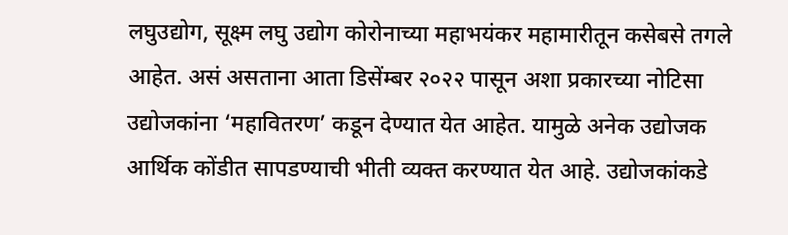लघुउद्योग, सूक्ष्म लघु उद्योग कोरोनाच्या महाभयंकर महामारीतून कसेबसे तगले आहेत. असं असताना आता डिसेंम्बर २०२२ पासून अशा प्रकारच्या नोटिसा उद्योजकांना ‘महावितरण’ कडून देण्यात येत आहेत. यामुळे अनेक उद्योजक आर्थिक कोंडीत सापडण्याची भीती व्यक्त करण्यात येत आहे. उद्योजकांकडे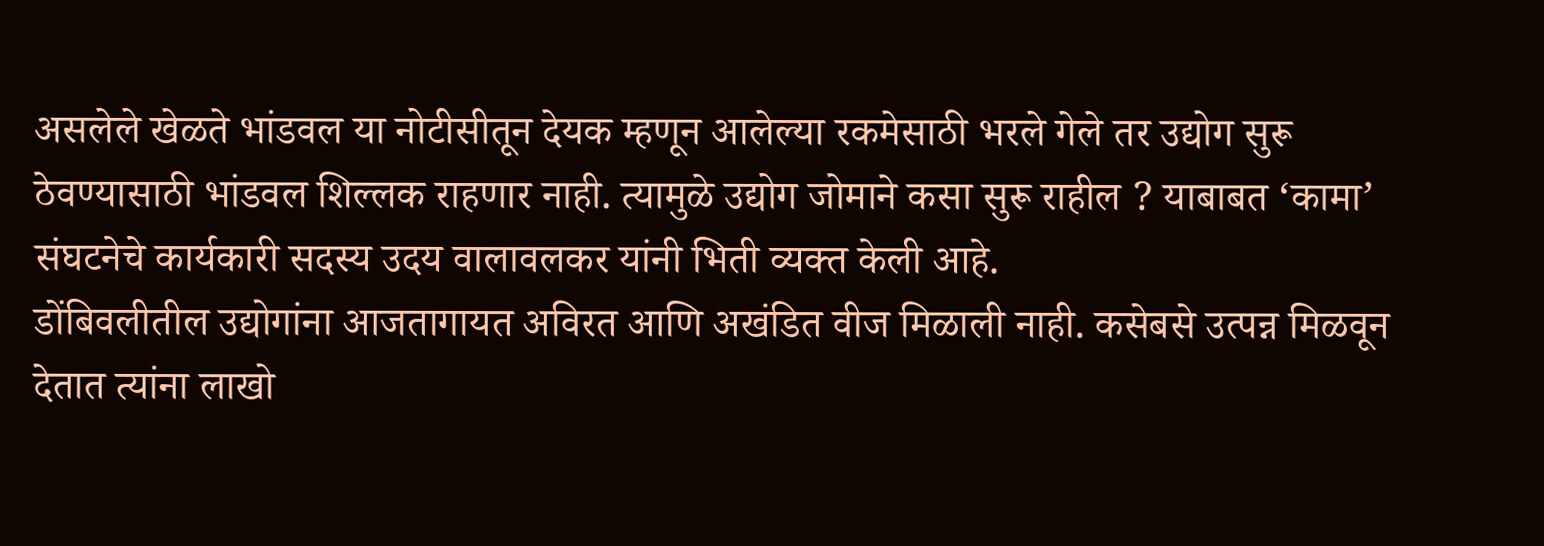असलेले खेळते भांडवल या नोटीसीतून देयक म्हणून आलेल्या रकमेसाठी भरले गेले तर उद्योग सुरू ठेवण्यासाठी भांडवल शिल्लक राहणार नाही. त्यामुळे उद्योग जोमाने कसा सुरू राहील ? याबाबत ‘कामा’ संघटनेचे कार्यकारी सदस्य उदय वालावलकर यांनी भिती व्यक्त केली आहे.
डोंबिवलीतील उद्योगांना आजतागायत अविरत आणि अखंडित वीज मिळाली नाही. कसेबसे उत्पन्न मिळवून देतात त्यांना लाखो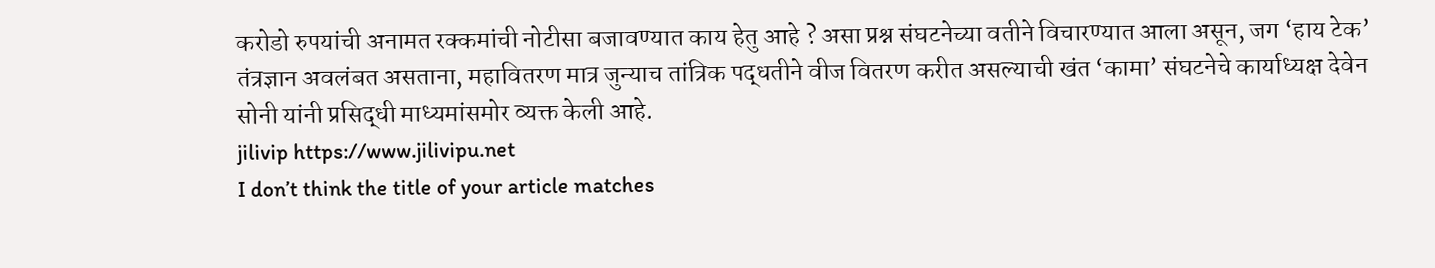करोडो रुपयांची अनामत रक्कमांची नोटीसा बजावण्यात काय हेतु आहे ? असा प्रश्न संघटनेच्या वतीने विचारण्यात आला असून, जग ‘हाय टेक’ तंत्रज्ञान अवलंबत असताना, महावितरण मात्र जुन्याच तांत्रिक पद्धतीने वीज वितरण करीत असल्याची खंत ‘कामा’ संघटनेचे कार्याध्यक्ष देवेन सोनी यांनी प्रसिद्धी माध्यमांसमोर व्यक्त केली आहे.
jilivip https://www.jilivipu.net
I don’t think the title of your article matches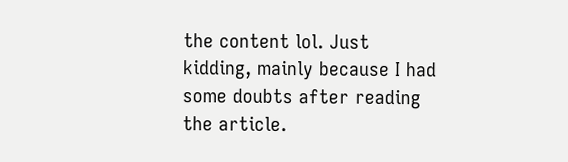the content lol. Just kidding, mainly because I had some doubts after reading the article.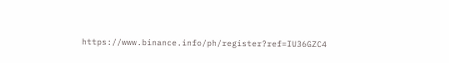https://www.binance.info/ph/register?ref=IU36GZC4